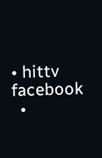• hittv facebook
  •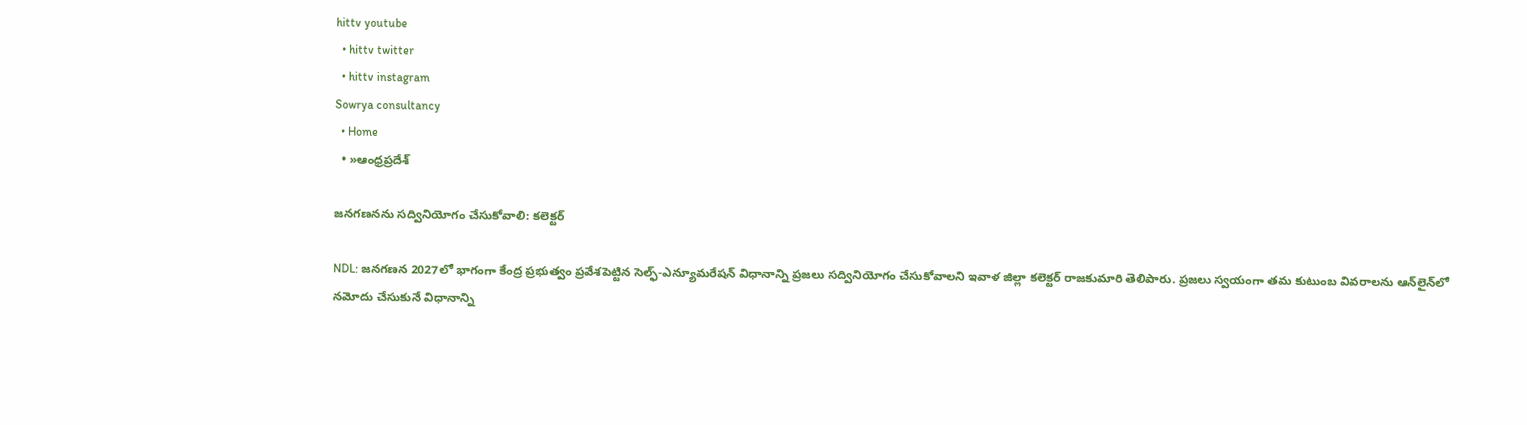hittv youtube
  • hittv twitter
  • hittv instagram
Sowrya consultancy
  • Home
  • »ఆంధ్రప్రదేశ్

జనగణనను సద్వినియోగం చేసుకోవాలి: కలెక్టర్

NDL: జనగణన 2027లో భాగంగా కేంద్ర ప్రభుత్వం ప్రవేశపెట్టిన సెల్ఫ్-ఎన్యూమరేషన్ విధానాన్ని ప్రజలు సద్వినియోగం చేసుకోవాలని ఇవాళ జిల్లా కలెక్టర్ రాజకుమారి తెలిపారు. ప్రజలు స్వయంగా తమ కుటుంబ వివరాలను ఆన్‌లైన్‌లో నమోదు చేసుకునే విధానాన్ని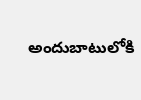అందుబాటులోకి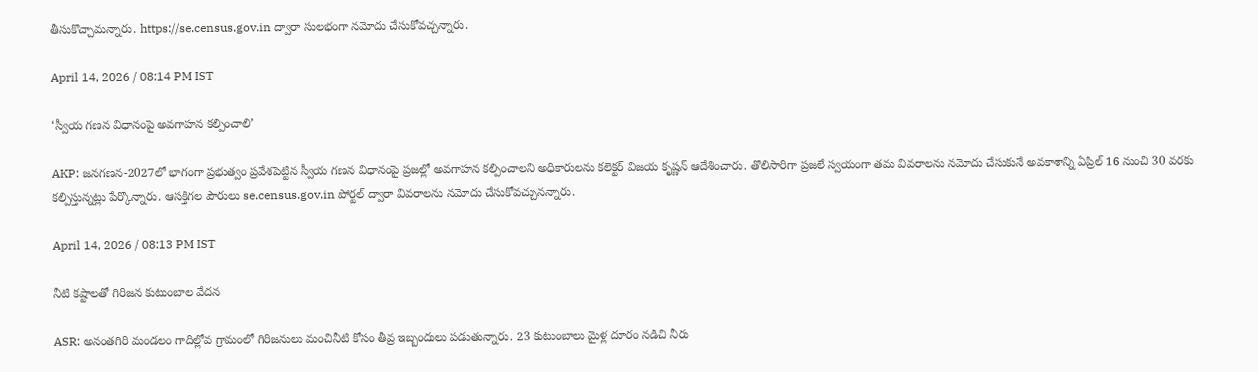తీసుకొచ్చామన్నారు. https://se.census.gov.in ద్వారా సులభంగా నమోదు చేసుకోవచ్చన్నారు.

April 14, 2026 / 08:14 PM IST

‘స్వీయ గణన విధానంపై అవగాహన కల్పించాలి’

AKP: జనగణన-2027లో భాగంగా ప్రభుత్వం ప్రవేశపెట్టిన స్వీయ గణన విధానంపై ప్రజల్లో అవగాహన కల్పించాలని అధికారులను కలెక్టర్ విజయ కృష్ణన్ ఆదేశించారు. తొలిసారిగా ప్రజలే స్వయంగా తమ వివరాలను నమోదు చేసుకునే అవకాశాన్ని ఏప్రిల్ 16 నుంచి 30 వరకు కల్పిస్తున్నట్లు పేర్కొన్నారు. ఆసక్తిగల పౌరులు se.census.gov.in పోర్టల్ ద్వారా వివరాలను నమోదు చేసుకోవచ్చునన్నారు.

April 14, 2026 / 08:13 PM IST

నీటి కష్టాలతో గిరిజన కుటుంబాల వేదన

ASR: అనంతగిరి మండలం గాదిల్లోవ గ్రామంలో గిరిజనులు మంచినీటి కోసం తీవ్ర ఇబ్బందులు పడుతున్నారు. 23 కుటుంబాలు మైళ్ల దూరం నడిచి నీరు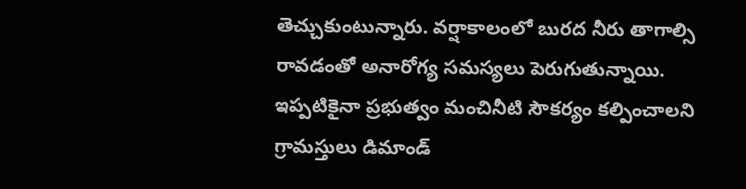తెచ్చుకుంటున్నారు. వర్షాకాలంలో బురద నీరు తాగాల్సి రావడంతో అనారోగ్య సమస్యలు పెరుగుతున్నాయి. ఇప్పటికైనా ప్రభుత్వం మంచినీటి సౌకర్యం కల్పించాలని గ్రామస్తులు డిమాండ్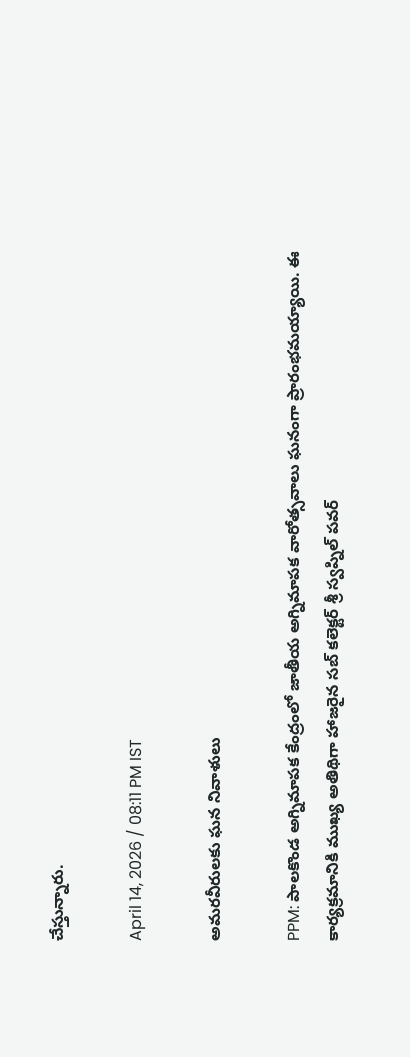చేస్తున్నారు.

April 14, 2026 / 08:11 PM IST

అమరవీరులకు ఘన నివాళులు

PPM: పాలకొండ అగ్నిమాపక కేంద్రంలో జాతీయ అగ్నిమాపక వారోత్సవాలు ఘనంగా ప్రారంభమయ్యాయి. ఈ కార్యక్రమానికి ముఖ్య అతిథిగా హాజరైన సబ్ కలెక్టర్ శ్రీ స్వప్నిల్ పవర్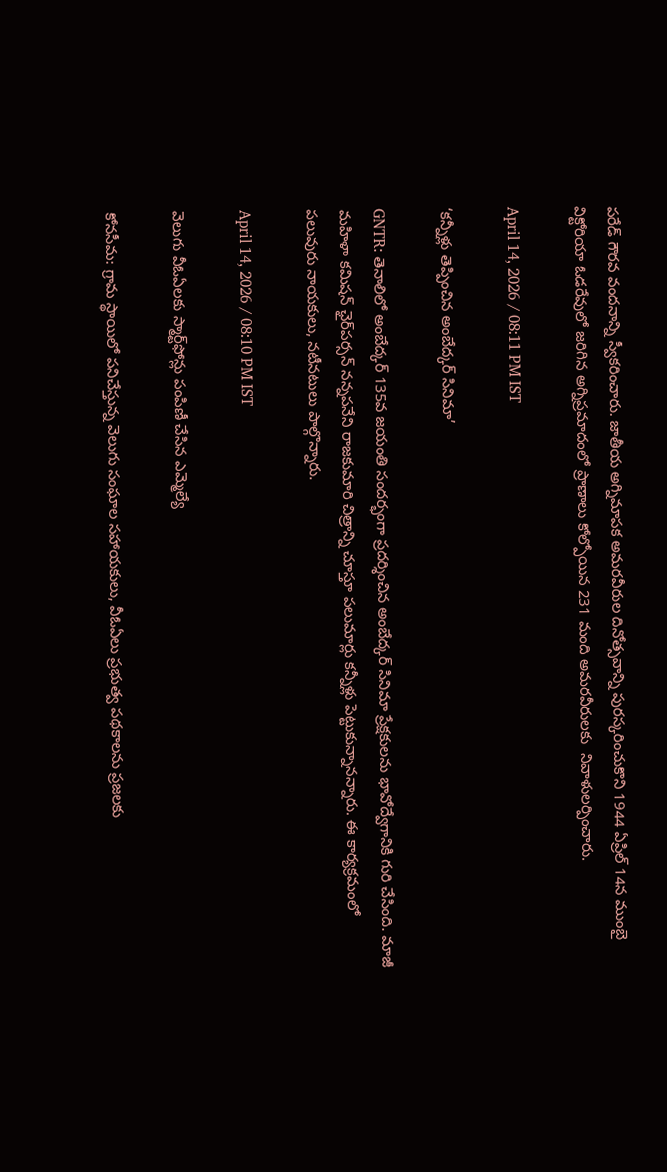పరేడ్ గౌరవ వందనాన్ని స్వీకరించారు. జాతీయ అగ్నిమాపక అమరవీరుల దినోత్సవాన్ని పురస్కరించుకొని 1944 ఏప్రిల్ 14న ముంబై విక్టోరియా ఓడరేవులో జరిగిన అగ్నిప్రమాదంలో ప్రాణాలు కోల్పోయిన 231 మంది అమరవీరులకు  నివాళులర్పించారు.

April 14, 2026 / 08:11 PM IST

‘కన్నీళ్లు తెప్పించిన అంబేద్కర్ సినిమా’

GNTR: తెనాలిలో అంబేద్కర్ 135వ జయంతి సందర్భంగా ప్రదర్శించిన అంబేద్కర్ సినిమా ప్రేక్షకులను భావోద్వేగానికి గురి చేసింది. మాజీ మహిళా కమిషన్ ఛైర్‌పర్సన్ నన్నపనేని రాజకుమారి చిత్రాన్ని చూస్తూ పలుమార్లు కన్నీళ్లు పెట్టుకున్నానన్నారు. ఈ కార్యక్రమంలో పలువురు నాయకులు, నటీనటులు పాల్గొన్నారు.

April 14, 2026 / 08:10 PM IST

వెలుగు వీఓఏలకు స్మార్ట్‌ఫోన్లు పంపిణీ చేసిన ఎమ్మెల్యే

కోనసీమ: గ్రామ స్థాయిలో పనిచేస్తున్న వెలుగు సంఘాల సహాయకులు, వీఓఏలు ప్రభుత్వ పథకాలను ప్రజలకు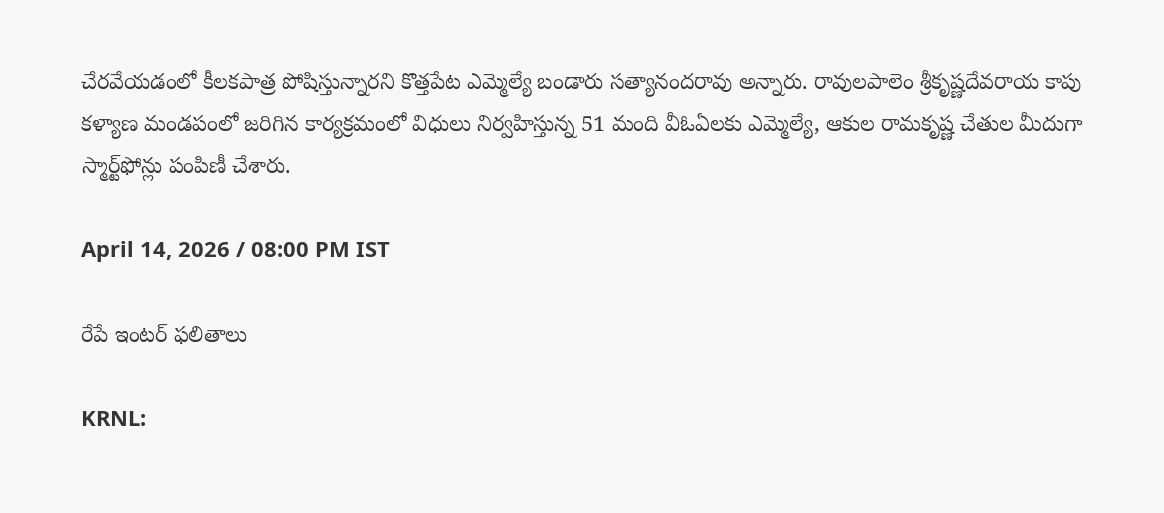చేరవేయడంలో కీలకపాత్ర పోషిస్తున్నారని కొత్తపేట ఎమ్మెల్యే బండారు సత్యానందరావు అన్నారు. రావులపాలెం శ్రీకృష్ణదేవరాయ కాపు కళ్యాణ మండపంలో జరిగిన కార్యక్రమంలో విధులు నిర్వహిస్తున్న 51 మంది వీఓఏలకు ఎమ్మెల్యే, ఆకుల రామకృష్ణ చేతుల మీదుగా స్మార్ట్‌ఫోన్లు పంపిణీ చేశారు.

April 14, 2026 / 08:00 PM IST

రేపే ఇంటర్ ఫలితాలు

KRNL: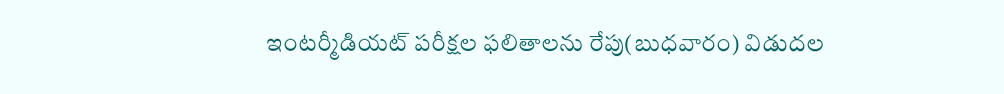ఇంటర్మీడియట్ పరీక్షల ఫలితాలను రేపు(బుధవారం) విడుదల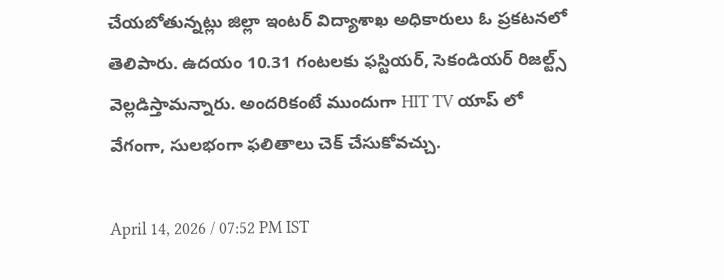చేయబోతున్నట్లు జిల్లా ఇంటర్ విద్యాశాఖ అధికారులు ఓ ప్రకటనలో తెలిపారు. ఉదయం 10.31 గంటలకు ఫస్టియర్, సెకండియర్ రిజల్ట్స్ వెల్లడిస్తామన్నారు. అందరికంటే ముందుగా HIT TV యాప్ లో వేగంగా, సులభంగా ఫలితాలు చెక్ చేసుకోవచ్చు.

April 14, 2026 / 07:52 PM IST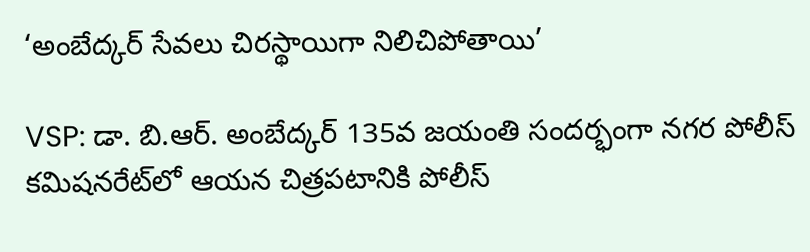‘అంబేద్కర్ సేవలు చిరస్థాయిగా నిలిచిపోతాయి’

VSP: డా. బి.ఆర్. అంబేద్కర్ 135వ జయంతి సందర్భంగా నగర పోలీస్ కమిషనరేట్‌లో ఆయన చిత్రపటానికి పోలీస్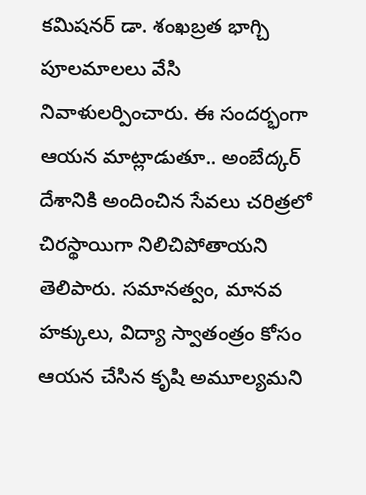కమిషనర్ డా. శంఖబ్రత భాగ్చి పూలమాలలు వేసి నివాళులర్పించారు. ఈ సందర్భంగా ఆయన మాట్లాడుతూ.. అంబేద్కర్ దేశానికి అందించిన సేవలు చరిత్రలో చిరస్థాయిగా నిలిచిపోతాయని తెలిపారు. సమానత్వం, మానవ హక్కులు, విద్యా స్వాతంత్రం కోసం ఆయన చేసిన కృషి అమూల్యమని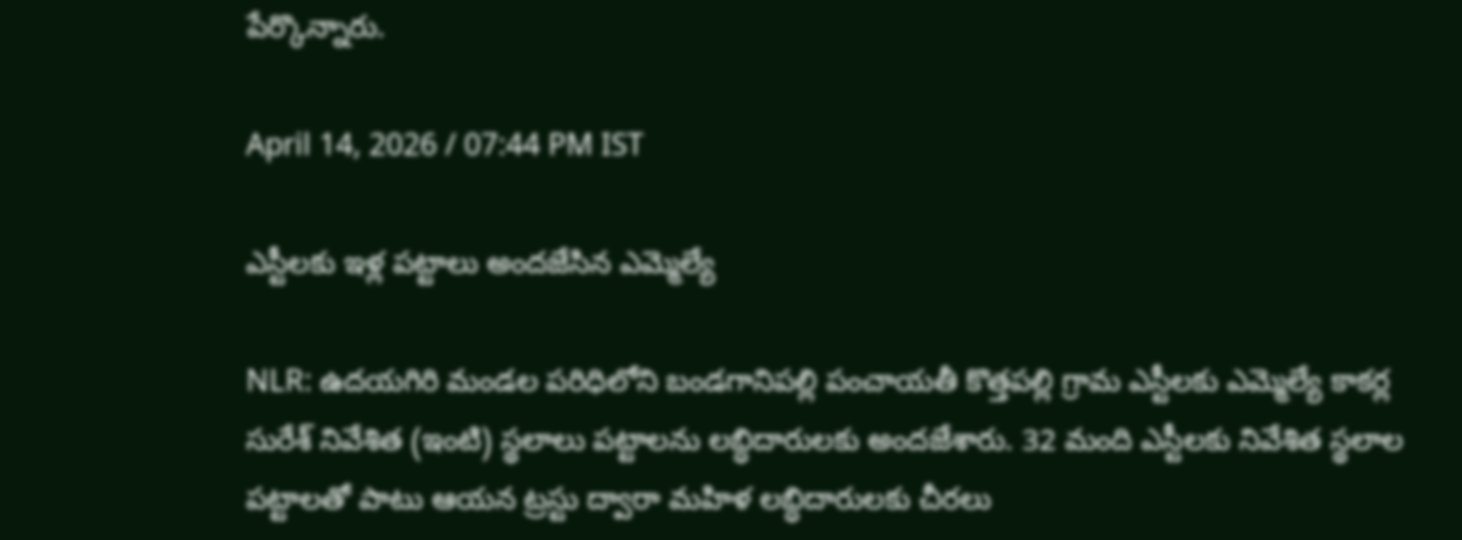పేర్కొన్నారు.

April 14, 2026 / 07:44 PM IST

ఎస్టీలకు ఇళ్ల పట్టాలు అందజేసిన ఎమ్మెల్యే

NLR: ఉదయగిరి మండల పరిధిలోని బండగానిపల్లి పంచాయతీ కొత్తపల్లి గ్రామ ఎస్టీలకు ఎమ్మెల్యే కాకర్ల సురేశ్ నివేశిత (ఇంటి) స్థలాలు పట్టాలను లబ్ధిదారులకు అందజేశారు. 32 మంది ఎస్టీలకు నివేశిత స్థలాల పట్టాలతో పాటు ఆయన ట్రస్టు ద్వారా మహిళ లబ్ధిదారులకు చీరలు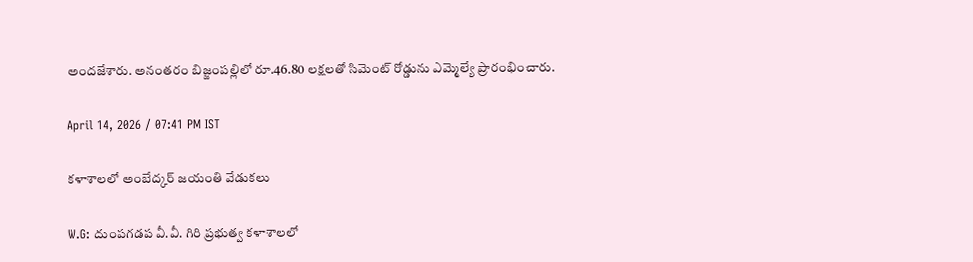అందజేశారు. అనంతరం బిజ్జంపల్లిలో రూ.46.80 లక్షలతో సిమెంట్ రోడ్డును ఎమ్మెల్యే ప్రారంభించారు.

April 14, 2026 / 07:41 PM IST

కళాశాలలో అంబేద్కర్ జయంతి వేడుకలు

W.G: దుంపగడప వీ.వీ. గిరి ప్రభుత్వ కళాశాలలో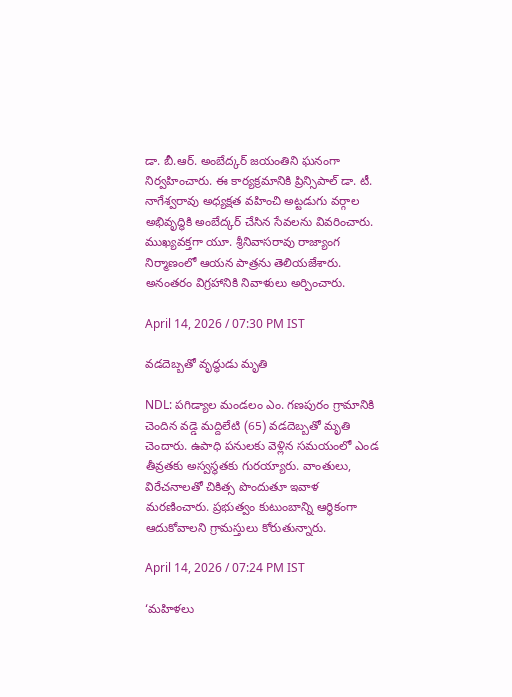డా. బీ.ఆర్. అంబేద్కర్ జయంతిని ఘనంగా నిర్వహించారు. ఈ కార్యక్రమానికి ప్రిన్సిపాల్ డా. టీ. నాగేశ్వరావు అధ్యక్షత వహించి అట్టడుగు వర్గాల అభివృద్ధికి అంబేద్కర్ చేసిన సేవలను వివరించారు. ముఖ్యవక్తగా యూ. శ్రీనివాసరావు రాజ్యాంగ నిర్మాణంలో ఆయన పాత్రను తెలియజేశారు. అనంతరం విగ్రహానికి నివాళులు అర్పించారు.

April 14, 2026 / 07:30 PM IST

వడదెబ్బతో వృద్ధుడు మృతి

NDL: పగిడ్యాల మండలం ఎం. గణపురం గ్రామానికి చెందిన వడ్డె మద్దిలేటి (65) వడదెబ్బతో మృతి చెందారు. ఉపాధి పనులకు వెళ్లిన సమయంలో ఎండ తీవ్రతకు అస్వస్థతకు గురయ్యారు. వాంతులు, విరేచనాలతో చికిత్స పొందుతూ ఇవాళ మరణించారు. ప్రభుత్వం కుటుంబాన్ని ఆర్థికంగా ఆదుకోవాలని గ్రామస్తులు కోరుతున్నారు.

April 14, 2026 / 07:24 PM IST

‘మహిళలు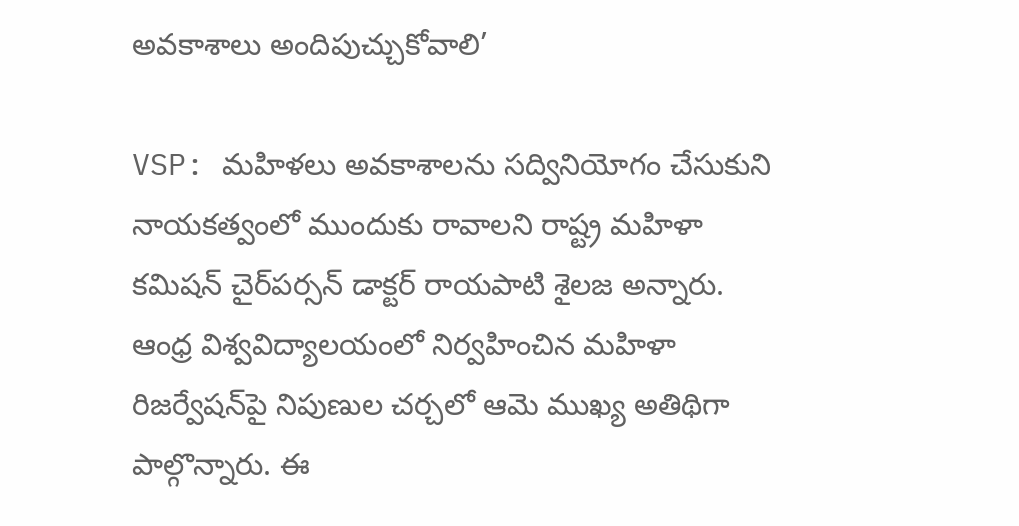అవకాశాలు అందిపుచ్చుకోవాలి’

VSP: మహిళలు అవకాశాలను సద్వినియోగం చేసుకుని నాయకత్వంలో ముందుకు రావాలని రాష్ట్ర మహిళా కమిషన్ చైర్‌పర్సన్ డాక్టర్ రాయపాటి శైలజ అన్నారు. ఆంధ్ర విశ్వవిద్యాలయంలో నిర్వహించిన మహిళా రిజర్వేషన్‌పై నిపుణుల చర్చలో ఆమె ముఖ్య అతిథిగా పాల్గొన్నారు. ఈ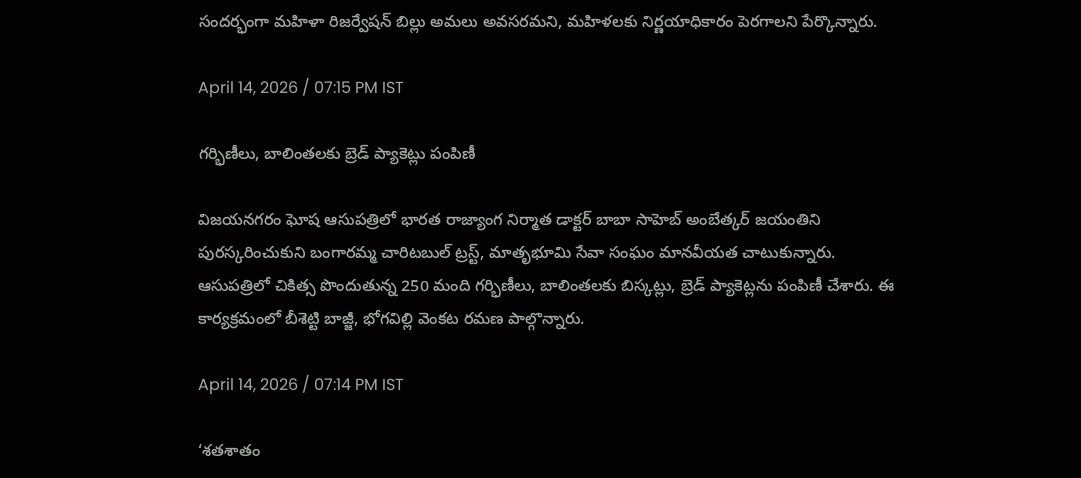సందర్భంగా మహిళా రిజర్వేషన్ బిల్లు అమలు అవసరమని, మహిళలకు నిర్ణయాధికారం పెరగాలని పేర్కొన్నారు.

April 14, 2026 / 07:15 PM IST

గర్భిణీలు, బాలింతలకు బ్రెడ్ ప్యాకెట్లు పంపిణీ

విజయనగరం ఘోష ఆసుపత్రిలో భారత రాజ్యాంగ నిర్మాత డాక్టర్ బాబా సాహెబ్ అంబేత్కర్ జయంతిని పురస్కరించుకుని బంగారమ్మ చారిటబుల్ ట్రస్ట్, మాతృభూమి సేవా సంఘం మానవీయత చాటుకున్నారు. ఆసుపత్రిలో చికిత్స పొందుతున్న 250 మంది గర్భిణీలు, బాలింతలకు బిస్కట్లు, బ్రెడ్ ప్యాకెట్లను పంపిణీ చేశారు. ఈ కార్యక్రమంలో బీశెట్టి బాజ్జీ, భోగవిల్లి వెంకట రమణ పాల్గొన్నారు.

April 14, 2026 / 07:14 PM IST

‘శతశాతం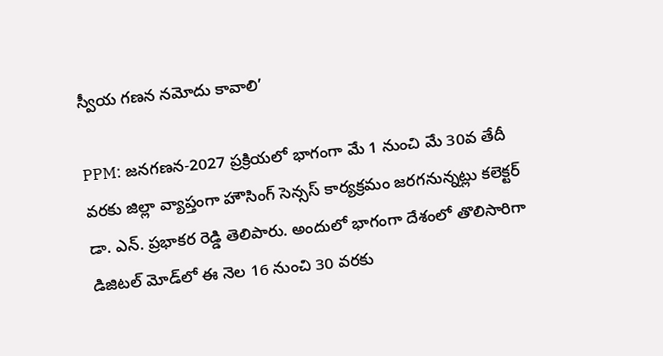స్వీయ గణన నమోదు కావాలి’

PPM: జనగణన-2027 ప్రక్రియలో భాగంగా మే 1 నుంచి మే 30వ తేదీ వరకు జిల్లా వ్యాప్తంగా హౌసింగ్ సెన్సస్ కార్యక్రమం జరగనున్నట్లు కలెక్టర్ డా. ఎన్. ప్రభాకర రెడ్డి తెలిపారు. అందులో భాగంగా దేశంలో తొలిసారిగా డిజిటల్ మోడ్‌లో ఈ నెల 16 నుంచి 30 వరకు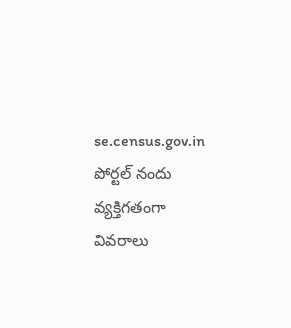se.census.gov.in పోర్టల్ నందు వ్యక్తిగతంగా వివరాలు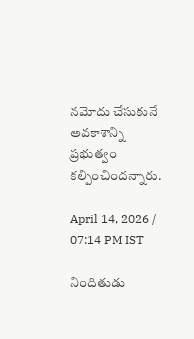నమోదు చేసుకునే అవకాశాన్ని ప్రభుత్వం కల్పించిందన్నారు.

April 14, 2026 / 07:14 PM IST

నిందితుడు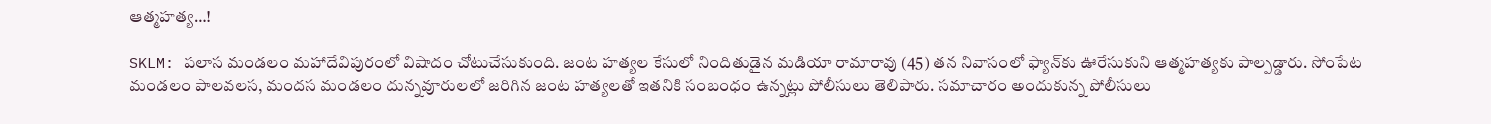ఆత్మహత్య…!

SKLM: పలాస మండలం మహాదేవిపురంలో విషాదం చోటుచేసుకుంది. జంట హత్యల కేసులో నిందితుడైన మడియా రామారావు (45) తన నివాసంలో ఫ్యాన్‌కు ఊరేసుకుని ఆత్మహత్యకు పాల్పడ్డారు. సోంపేట మండలం పాలవలస, మందస మండలం దున్నవూరులలో జరిగిన జంట హత్యలతో ఇతనికి సంబంధం ఉన్నట్లు పోలీసులు తెలిపారు. సమాచారం అందుకున్న పోలీసులు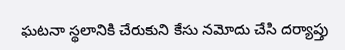ఘటనా స్థలానికి చేరుకుని కేసు నమోదు చేసి దర్యాప్తు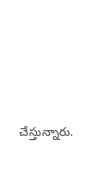చేస్తున్నారు.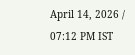April 14, 2026 / 07:12 PM IST